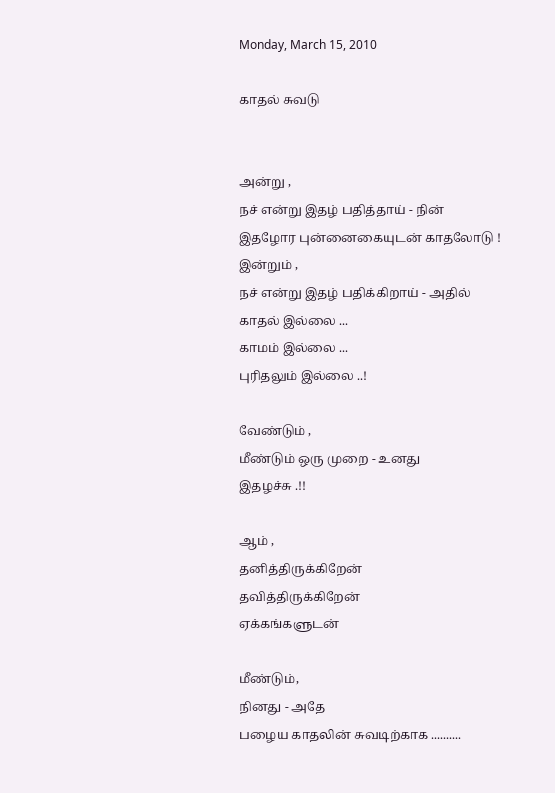Monday, March 15, 2010

காதல் சுவடு


அன்று ,
நச் என்று இதழ் பதித்தாய் - நின்
இதழோர புன்னைகையுடன் காதலோடு !
இன்றும் ,
நச் என்று இதழ் பதிக்கிறாய் - அதில்
காதல் இல்லை ...
காமம் இல்லை ...
புரிதலும் இல்லை ..!

வேண்டும் ,
மீண்டும் ஒரு முறை - உனது
இதழச்சு .!!

ஆம் ,
தனித்திருக்கிறேன்
தவித்திருக்கிறேன்
ஏக்கங்களுடன்

மீண்டும்,
நினது - அதே
பழைய காதலின் சுவடிற்காக ..........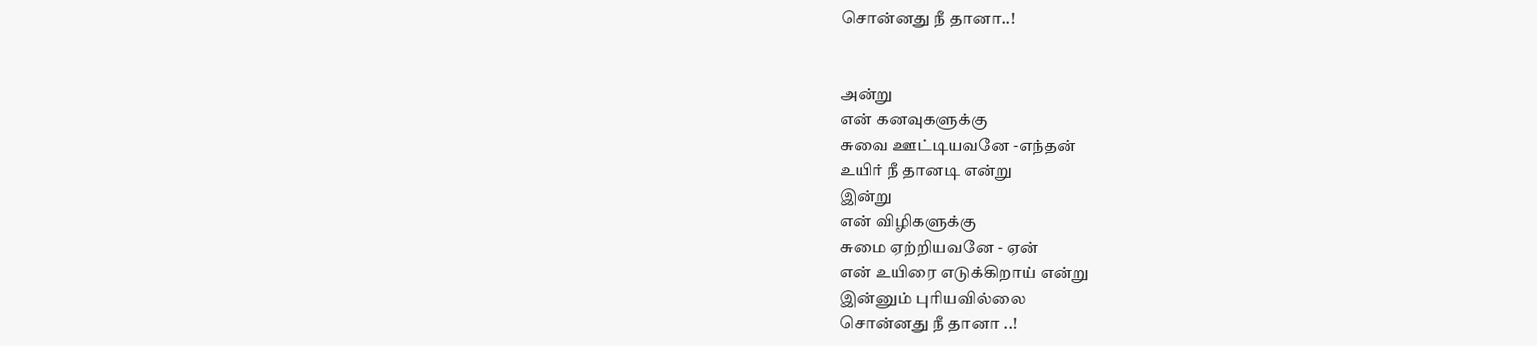சொன்னது நீ தானா..!


அன்று
என் கனவுகளுக்கு
சுவை ஊட்டியவனே -எந்தன்
உயிர் நீ தானடி என்று
இன்று
என் விழிகளுக்கு
சுமை ஏற்றியவனே - ஏன்
என் உயிரை எடுக்கிறாய் என்று
இன்னும் புரியவில்லை
சொன்னது நீ தானா ..!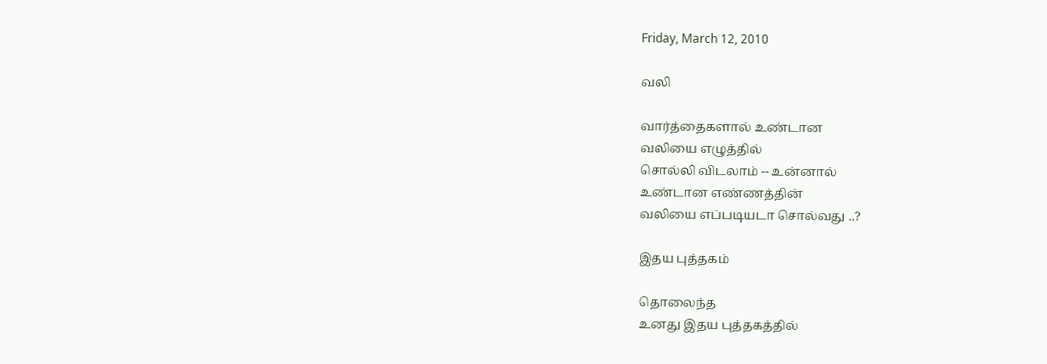Friday, March 12, 2010

வலி

வார்த்தைகளால் உண்டான
வலியை எழுத்தில்
சொல்லி விடலாம் -- உன்னால்
உண்டான எண்ணத்தின்
வலியை எப்படியடா சொல்வது ..?

இதய புத்தகம்

தொலைந்த
உனது இதய புத்தகத்தில்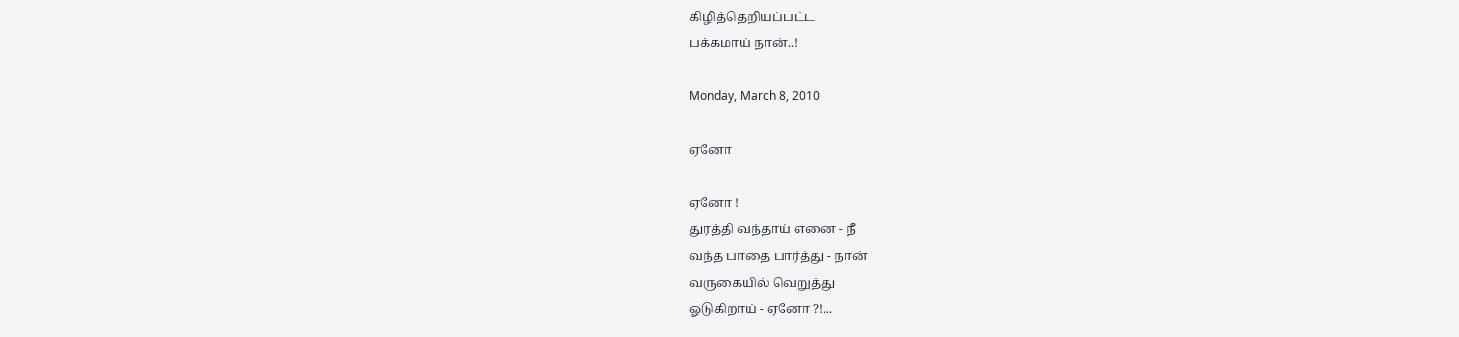கிழித்தெறியப்பட்ட
பக்கமாய் நான்..!

Monday, March 8, 2010

ஏனோ

ஏனோ !
துரத்தி வந்தாய் எனை - நீ
வந்த பாதை பார்த்து - நான்
வருகையில் வெறுத்து
ஓடுகிறாய் - ஏனோ ?!...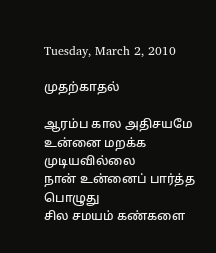Tuesday, March 2, 2010

முதற்காதல்

ஆரம்ப கால அதிசயமே
உன்னை மறக்க முடியவில்லை
நான் உன்னைப் பார்த்த பொழுது
சில சமயம் கண்களை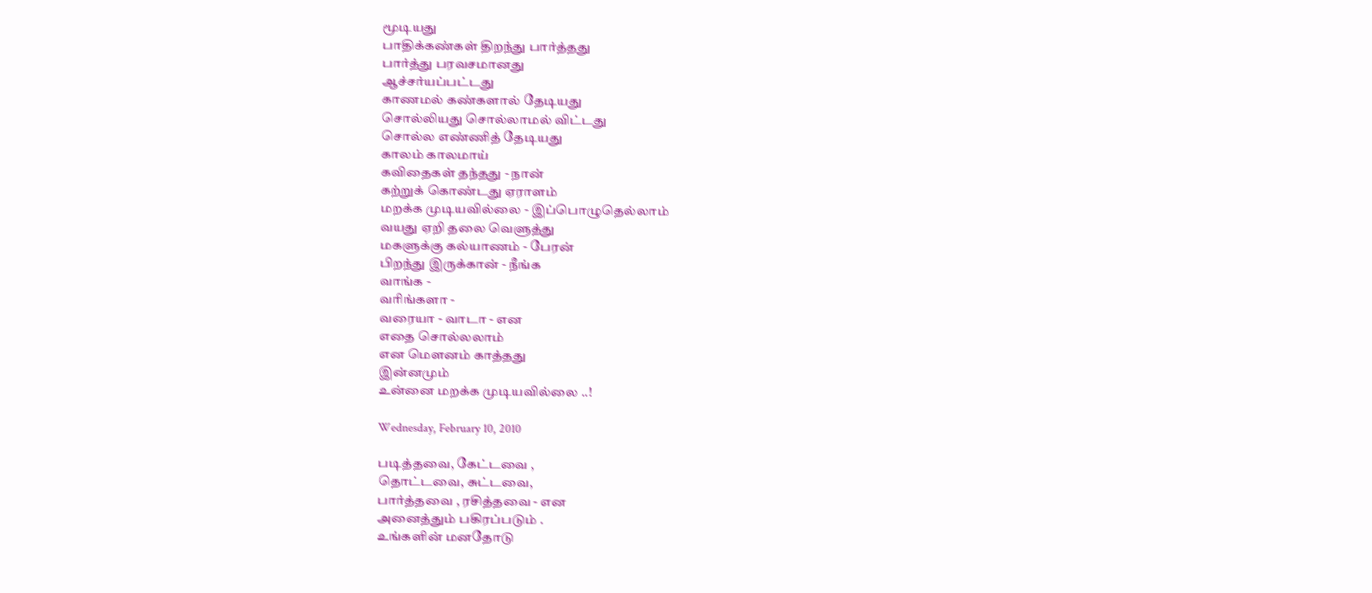மூடியது
பாதிக்கண்கள் திறந்து பார்த்தது
பார்த்து பரவசமானது
ஆச்சர்யப்பட்டது
காணமல் கண்களால் தேடியது
சொல்லியது சொல்லாமல் விட்டது
சொல்ல எண்ணித் தேடியது
காலம் காலமாய்
கவிதைகள் தந்தது - நான்
கற்றுக் கொண்டது ஏராளம்
மறக்க முடியவில்லை - இப்பொழுதெல்லாம்
வயது ஏறி தலை வெளுத்து
மகளுக்கு கல்யாணம் - பேரன்
பிறந்து இருக்கான் - நீங்க
வாங்க -
வரிங்களா -
வரையா - வாடா - என
எதை சொல்லலாம்
என மௌனம் காத்தது
இன்னமும்
உன்னை மறக்க முடியவில்லை ..!

Wednesday, February 10, 2010

படித்தவை, கேட்டவை ,
தொட்டவை, சுட்டவை,
பார்த்தவை , ரசித்தவை - என
அனைத்தும் பகிரப்படும் .
உங்களின் மனதோடு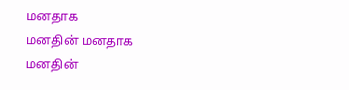மனதாக
மனதின் மனதாக
மனதின்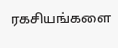ரகசியங்களை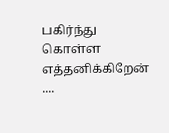பகிர்ந்து கொள்ள எத்தனிக்கிறேன் ....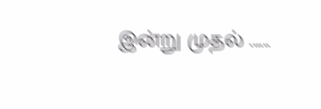இன்று முதல் ......